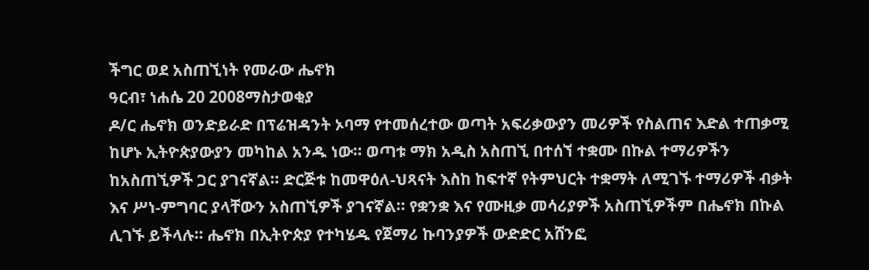ችግር ወደ አስጠኚነት የመራው ሔኖክ
ዓርብ፣ ነሐሴ 20 2008ማስታወቂያ
ዶ/ር ሔኖክ ወንድይራድ በፕሬዝዳንት ኦባማ የተመሰረተው ወጣት አፍሪቃውያን መሪዎች የስልጠና እድል ተጠቃሚ ከሆኑ ኢትዮጵያውያን መካከል አንዱ ነው። ወጣቱ ማክ አዲስ አስጠኚ በተሰኘ ተቋሙ በኩል ተማሪዎችን ከአስጠኚዎች ጋር ያገናኛል። ድርጅቱ ከመዋዕለ-ህጻናት እስከ ከፍተኛ የትምህርት ተቋማት ለሚገኙ ተማሪዎች ብቃት እና ሥነ-ምግባር ያላቸውን አስጠኚዎች ያገናኛል። የቋንቋ እና የሙዚቃ መሳሪያዎች አስጠኚዎችም በሔኖክ በኩል ሊገኙ ይችላሉ። ሔኖክ በኢትዮጵያ የተካሄዱ የጀማሪ ኩባንያዎች ውድድር አሸንፎ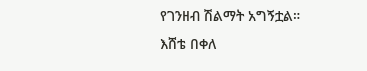የገንዘብ ሽልማት አግኝቷል።
እሸቴ በቀለ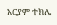አርያም ተክሌ